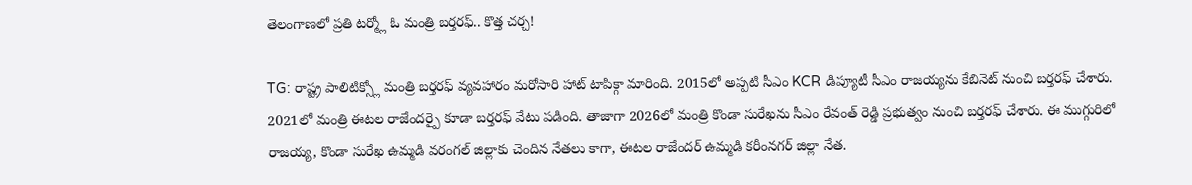తెలంగాణలో ప్రతి టర్మ్లో ఓ మంత్రి బర్తరఫ్.. కొత్త చర్చ!

TG: రాష్ట్ర పాలిటిక్స్లో మంత్రి బర్తరఫ్ వ్యవహారం మరోసారి హాట్ టాపిక్గా మారింది. 2015లో అప్పటి సీఎం KCR డిప్యూటీ సీఎం రాజయ్యను కేబినెట్ నుంచి బర్తరఫ్ చేశారు. 2021లో మంత్రి ఈటల రాజేందర్పై కూడా బర్తరఫ్ వేటు పడింది. తాజాగా 2026లో మంత్రి కొండా సురేఖను సీఎం రేవంత్ రెడ్డి ప్రభుత్వం నుంచి బర్తరఫ్ చేశారు. ఈ ముగ్గురిలో రాజయ్య, కొండా సురేఖ ఉమ్మడి వరంగల్ జిల్లాకు చెందిన నేతలు కాగా, ఈటల రాజేందర్ ఉమ్మడి కరీంనగర్ జిల్లా నేత.